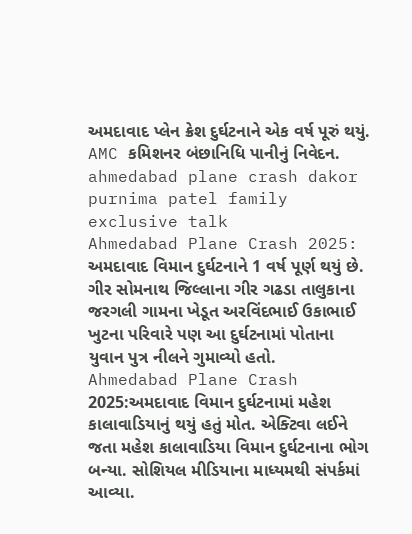અમદાવાદ પ્લેન ક્રેશ દુર્ઘટનાને એક વર્ષ પૂરું થયું. AMC કમિશનર બંછાનિધિ પાનીનું નિવેદન.
ahmedabad plane crash dakor purnima patel family exclusive talk
Ahmedabad Plane Crash 2025: અમદાવાદ વિમાન દુર્ઘટનાને 1 વર્ષ પૂર્ણ થયું છે. ગીર સોમનાથ જિલ્લાના ગીર ગઢડા તાલુકાના જરગલી ગામના ખેડૂત અરવિંદભાઈ ઉકાભાઈ ખુટના પરિવારે પણ આ દુર્ઘટનામાં પોતાના યુવાન પુત્ર નીલને ગુમાવ્યો હતો.
Ahmedabad Plane Crash 2025:અમદાવાદ વિમાન દુર્ઘટનામાં મહેશ કાલાવાડિયાનું થયું હતું મોત. એક્ટિવા લઈને જતા મહેશ કાલાવાડિયા વિમાન દુર્ઘટનાના ભોગ બન્યા. સોશિયલ મીડિયાના માધ્યમથી સંપર્કમાં આવ્યા.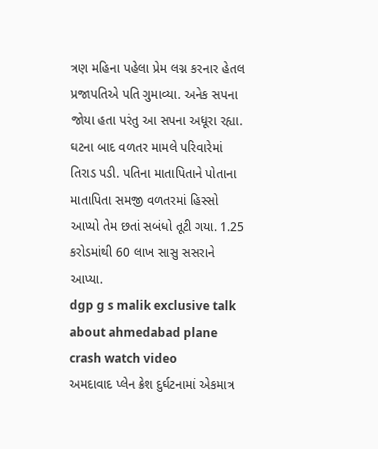ત્રણ મહિના પહેલા પ્રેમ લગ્ન કરનાર હેતલ પ્રજાપતિએ પતિ ગુમાવ્યા. અનેક સપના જોયા હતા પરંતુ આ સપના અધૂરા રહ્યા. ઘટના બાદ વળતર મામલે પરિવારેમાં તિરાડ પડી. પતિના માતાપિતાને પોતાના માતાપિતા સમજી વળતરમાં હિસ્સો આપ્યો તેમ છતાં સબંધો તૂટી ગયા. 1.25 કરોડમાંથી 60 લાખ સાસુ સસરાને આપ્યા.
dgp g s malik exclusive talk about ahmedabad plane crash watch video
અમદાવાદ પ્લેન ક્રેશ દુર્ઘટનામાં એકમાત્ર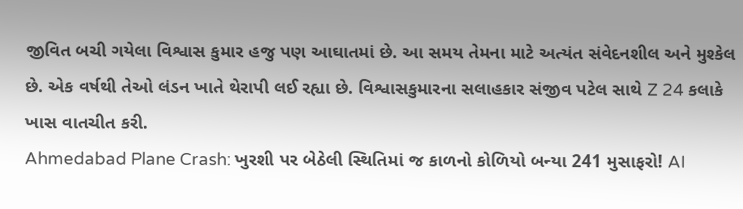જીવિત બચી ગયેલા વિશ્વાસ કુમાર હજુ પણ આઘાતમાં છે. આ સમય તેમના માટે અત્યંત સંવેદનશીલ અને મુશ્કેલ છે. એક વર્ષથી તેઓ લંડન ખાતે થેરાપી લઈ રહ્યા છે. વિશ્વાસકુમારના સલાહકાર સંજીવ પટેલ સાથે Z 24 કલાકે ખાસ વાતચીત કરી.
Ahmedabad Plane Crash: ખુરશી પર બેઠેલી સ્થિતિમાં જ કાળનો કોળિયો બન્યા 241 મુસાફરો! AI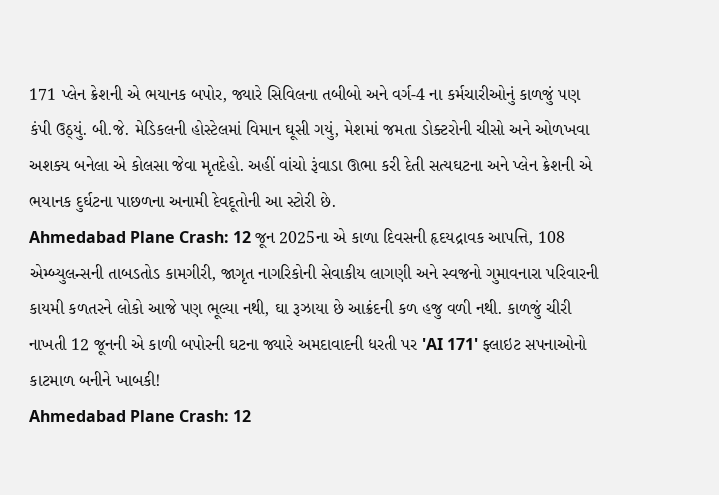171 પ્લેન ક્રેશની એ ભયાનક બપોર, જ્યારે સિવિલના તબીબો અને વર્ગ-4 ના કર્મચારીઓનું કાળજું પણ કંપી ઉઠ્યું. બી.જે. મેડિકલની હોસ્ટેલમાં વિમાન ઘૂસી ગયું, મેશમાં જમતા ડોક્ટરોની ચીસો અને ઓળખવા અશક્ય બનેલા એ કોલસા જેવા મૃતદેહો. અહીં વાંચો રૂંવાડા ઊભા કરી દેતી સત્યઘટના અને પ્લેન ક્રેશની એ ભયાનક દુર્ઘટના પાછળના અનામી દેવદૂતોની આ સ્ટોરી છે.
Ahmedabad Plane Crash: 12 જૂન 2025ના એ કાળા દિવસની હૃદયદ્રાવક આપત્તિ, 108 એમ્બ્યુલન્સની તાબડતોડ કામગીરી, જાગૃત નાગરિકોની સેવાકીય લાગણી અને સ્વજનો ગુમાવનારા પરિવારની કાયમી કળતરને લોકો આજે પણ ભૂલ્યા નથી, ઘા રૂઝાયા છે આક્રંદની કળ હજુ વળી નથી. કાળજું ચીરી નાખતી 12 જૂનની એ કાળી બપોરની ઘટના જ્યારે અમદાવાદની ધરતી પર 'AI 171' ફ્લાઇટ સપનાઓનો કાટમાળ બનીને ખાબકી!
Ahmedabad Plane Crash: 12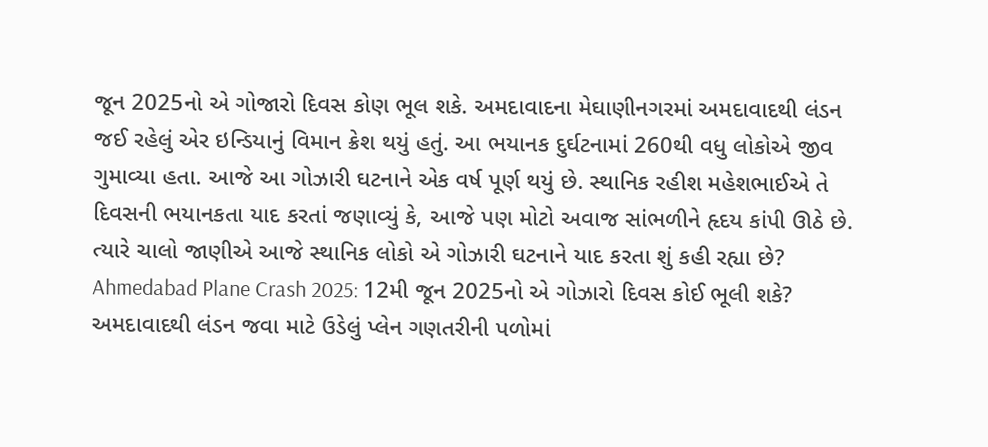જૂન 2025નો એ ગોજારો દિવસ કોણ ભૂલ શકે. અમદાવાદના મેઘાણીનગરમાં અમદાવાદથી લંડન જઈ રહેલું એર ઇન્ડિયાનું વિમાન ક્રેશ થયું હતું. આ ભયાનક દુર્ઘટનામાં 260થી વધુ લોકોએ જીવ ગુમાવ્યા હતા. આજે આ ગોઝારી ઘટનાને એક વર્ષ પૂર્ણ થયું છે. સ્થાનિક રહીશ મહેશભાઈએ તે દિવસની ભયાનકતા યાદ કરતાં જણાવ્યું કે, આજે પણ મોટો અવાજ સાંભળીને હૃદય કાંપી ઊઠે છે. ત્યારે ચાલો જાણીએ આજે સ્થાનિક લોકો એ ગોઝારી ઘટનાને યાદ કરતા શું કહી રહ્યા છે?
Ahmedabad Plane Crash 2025: 12મી જૂન 2025નો એ ગોઝારો દિવસ કોઈ ભૂલી શકે? અમદાવાદથી લંડન જવા માટે ઉડેલું પ્લેન ગણતરીની પળોમાં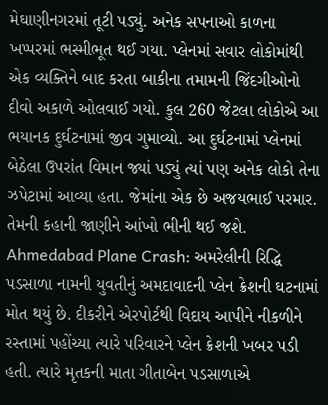મેઘાણીનગરમાં તૂટી પડ્યું. અનેક સપનાઓ કાળના ખપ્પરમાં ભસ્મીભૂત થઈ ગયા. પ્લેનમાં સવાર લોકોમાંથી એક વ્યક્તિને બાદ કરતા બાકીના તમામની જિંદગીઓનો દીવો અકાળે ઓલવાઈ ગયો. કુલ 260 જેટલા લોકોએ આ ભયાનક દુર્ઘટનામાં જીવ ગુમાવ્યો. આ દુર્ઘટનામાં પ્લેનમાં બેઠેલા ઉપરાંત વિમાન જ્યાં પડ્યું ત્યાં પણ અનેક લોકો તેના ઝપેટામાં આવ્યા હતા. જેમાંના એક છે અજયભાઈ પરમાર. તેમની કહાની જાણીને આંખો ભીની થઈ જશે.
Ahmedabad Plane Crash: અમરેલીની રિદ્ધિ પડસાળા નામની યુવતીનું અમદાવાદની પ્લેન ક્રેશની ઘટનામાં મોત થયું છે. દીકરીને એરપોર્ટથી વિદાય આપીને નીકળીને રસ્તામાં પહોંચ્યા ત્યારે પરિવારને પ્લેન ક્રેશની ખબર પડી હતી. ત્યારે મૃતકની માતા ગીતાબેન પડસાળાએ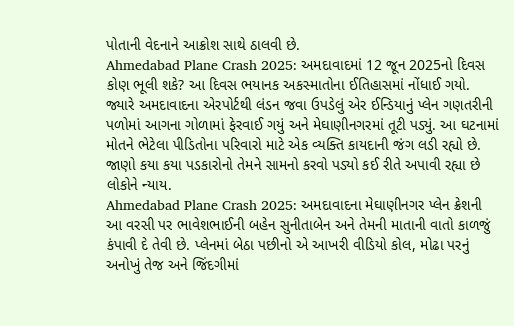પોતાની વેદનાને આક્રોશ સાથે ઠાલવી છે.
Ahmedabad Plane Crash 2025: અમદાવાદમાં 12 જૂન 2025નો દિવસ કોણ ભૂલી શકે? આ દિવસ ભયાનક અકસ્માતોના ઈતિહાસમાં નોંધાઈ ગયો. જ્યારે અમદાવાદના એરપોર્ટથી લંડન જવા ઉપડેલું એર ઈન્ડિયાનું પ્લેન ગણતરીની પળોમાં આગના ગોળામાં ફેરવાઈ ગયું અને મેઘાણીનગરમાં તૂટી પડ્યું. આ ઘટનામાં મોતને ભેટેલા પીડિતોના પરિવારો માટે એક વ્યક્તિ કાયદાની જંગ લડી રહ્યો છે. જાણો કયા કયા પડકારોનો તેમને સામનો કરવો પડ્યો કઈ રીતે અપાવી રહ્યા છે લોકોને ન્યાય.
Ahmedabad Plane Crash 2025: અમદાવાદના મેઘાણીનગર પ્લેન ક્રેશની આ વરસી પર ભાવેશભાઈની બહેન સુનીતાબેન અને તેમની માતાની વાતો કાળજું કંપાવી દે તેવી છે. પ્લેનમાં બેઠા પછીનો એ આખરી વીડિયો કોલ, મોઢા પરનું અનોખું તેજ અને જિંદગીમાં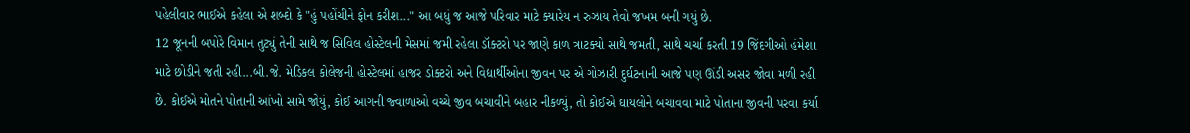પહેલીવાર ભાઈએ કહેલા એ શબ્દો કે "હું પહોંચીને ફોન કરીશ..." આ બધું જ આજે પરિવાર માટે ક્યારેય ન રુઝાય તેવો જખમ બની ગયું છે.
12 જૂનની બપોરે વિમાન તુટ્યું તેની સાથે જ સિવિલ હોસ્ટેલની મેસમાં જમી રહેલા ડૉક્ટરો પર જાણે કાળ ત્રાટક્યો સાથે જમતી, સાથે ચર્ચા કરતી 19 જિંદગીઓ હંમેશા માટે છોડીને જતી રહી...બી.જે. મેડિકલ કોલેજની હોસ્ટેલમાં હાજર ડોક્ટરો અને વિદ્યાર્થીઓના જીવન પર એ ગોઝારી દુર્ઘટનાની આજે પણ ઊંડી અસર જોવા મળી રહી છે. કોઈએ મોતને પોતાની આંખો સામે જોયું, કોઈ આગની જ્વાળાઓ વચ્ચે જીવ બચાવીને બહાર નીકળ્યું, તો કોઈએ ઘાયલોને બચાવવા માટે પોતાના જીવની પરવા કર્યા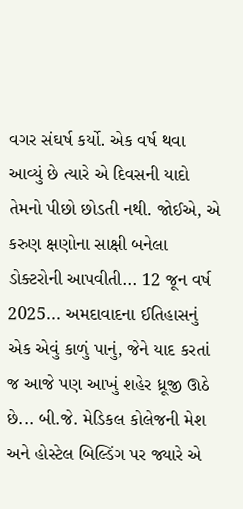વગર સંઘર્ષ કર્યો. એક વર્ષ થવા આવ્યું છે ત્યારે એ દિવસની યાદો તેમનો પીછો છોડતી નથી. જોઈએ, એ કરુણ ક્ષણોના સાક્ષી બનેલા ડોક્ટરોની આપવીતી... 12 જૂન વર્ષ 2025... અમદાવાદના ઈતિહાસનું એક એવું કાળું પાનું, જેને યાદ કરતાં જ આજે પણ આખું શહેર ધ્રૂજી ઊઠે છે... બી.જે. મેડિકલ કોલેજની મેશ અને હોસ્ટેલ બિલ્ડિંગ પર જ્યારે એ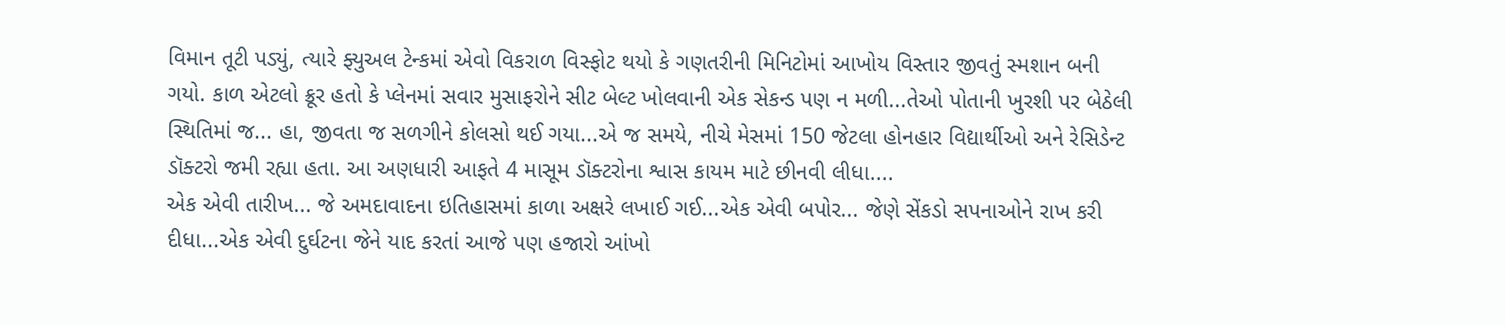વિમાન તૂટી પડ્યું, ત્યારે ફ્યુઅલ ટેન્કમાં એવો વિકરાળ વિસ્ફોટ થયો કે ગણતરીની મિનિટોમાં આખોય વિસ્તાર જીવતું સ્મશાન બની ગયો. કાળ એટલો ક્રૂર હતો કે પ્લેનમાં સવાર મુસાફરોને સીટ બેલ્ટ ખોલવાની એક સેકન્ડ પણ ન મળી...તેઓ પોતાની ખુરશી પર બેઠેલી સ્થિતિમાં જ... હા, જીવતા જ સળગીને કોલસો થઈ ગયા...એ જ સમયે, નીચે મેસમાં 150 જેટલા હોનહાર વિદ્યાર્થીઓ અને રેસિડેન્ટ ડૉક્ટરો જમી રહ્યા હતા. આ અણધારી આફતે 4 માસૂમ ડૉક્ટરોના શ્વાસ કાયમ માટે છીનવી લીધા....
એક એવી તારીખ... જે અમદાવાદના ઇતિહાસમાં કાળા અક્ષરે લખાઈ ગઈ...એક એવી બપોર... જેણે સેંકડો સપનાઓને રાખ કરી દીધા...એક એવી દુર્ઘટના જેને યાદ કરતાં આજે પણ હજારો આંખો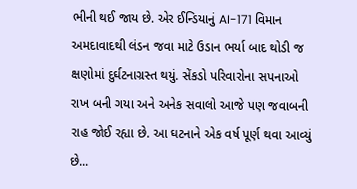ભીની થઈ જાય છે. એર ઈન્ડિયાનું AI-171 વિમાન અમદાવાદથી લંડન જવા માટે ઉડાન ભર્યા બાદ થોડી જ ક્ષણોમાં દુર્ઘટનાગ્રસ્ત થયું. સેંકડો પરિવારોના સપનાઓ રાખ બની ગયા અને અનેક સવાલો આજે પણ જવાબની રાહ જોઈ રહ્યા છે. આ ઘટનાને એક વર્ષ પૂર્ણ થવા આવ્યું છે...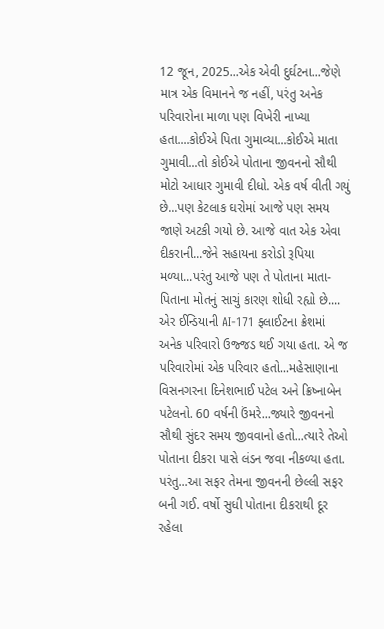12 જૂન, 2025...એક એવી દુર્ઘટના...જેણે માત્ર એક વિમાનને જ નહીં, પરંતુ અનેક પરિવારોના માળા પણ વિખેરી નાખ્યા હતા....કોઈએ પિતા ગુમાવ્યા...કોઈએ માતા ગુમાવી...તો કોઈએ પોતાના જીવનનો સૌથી મોટો આધાર ગુમાવી દીધો. એક વર્ષ વીતી ગયું છે...પણ કેટલાક ઘરોમાં આજે પણ સમય જાણે અટકી ગયો છે. આજે વાત એક એવા દીકરાની...જેને સહાયના કરોડો રૂપિયા મળ્યા...પરંતુ આજે પણ તે પોતાના માતા-પિતાના મોતનું સાચું કારણ શોધી રહ્યો છે.... એર ઈન્ડિયાની AI-171 ફ્લાઈટના ક્રેશમાં અનેક પરિવારો ઉજ્જડ થઈ ગયા હતા. એ જ પરિવારોમાં એક પરિવાર હતો...મહેસાણાના વિસનગરના દિનેશભાઈ પટેલ અને ક્રિષ્નાબેન પટેલનો. 60 વર્ષની ઉંમરે...જ્યારે જીવનનો સૌથી સુંદર સમય જીવવાનો હતો...ત્યારે તેઓ પોતાના દીકરા પાસે લંડન જવા નીકળ્યા હતા. પરંતુ...આ સફર તેમના જીવનની છેલ્લી સફર બની ગઈ. વર્ષો સુધી પોતાના દીકરાથી દૂર રહેલા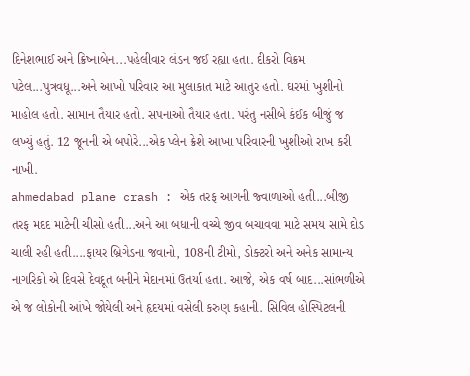દિનેશભાઈ અને ક્રિષ્નાબેન...પહેલીવાર લંડન જઈ રહ્યા હતા. દીકરો વિક્રમ પટેલ...પુત્રવધૂ...અને આખો પરિવાર આ મુલાકાત માટે આતુર હતો. ઘરમાં ખુશીનો માહોલ હતો. સામાન તૈયાર હતો. સપનાઓ તૈયાર હતા. પરંતુ નસીબે કંઈક બીજું જ લખ્યું હતું. 12 જૂનની એ બપોરે...એક પ્લેન ક્રેશે આખા પરિવારની ખુશીઓ રાખ કરી નાખી.
ahmedabad plane crash : એક તરફ આગની જ્વાળાઓ હતી...બીજી તરફ મદદ માટેની ચીસો હતી...અને આ બધાની વચ્ચે જીવ બચાવવા માટે સમય સામે દોડ ચાલી રહી હતી....ફાયર બ્રિગેડના જવાનો, 108ની ટીમો, ડોક્ટરો અને અનેક સામાન્ય નાગરિકો એ દિવસે દેવદૂત બનીને મેદાનમાં ઉતર્યા હતા. આજે, એક વર્ષ બાદ...સાંભળીએ એ જ લોકોની આંખે જોયેલી અને હૃદયમાં વસેલી કરુણ કહાની. સિવિલ હોસ્પિટલની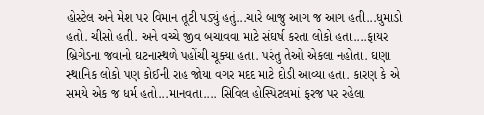હોસ્ટેલ અને મેશ પર વિમાન તૂટી પડ્યું હતું...ચારે બાજુ આગ જ આગ હતી...ધુમાડો હતો. ચીસો હતી. અને વચ્ચે જીવ બચાવવા માટે સંઘર્ષ કરતા લોકો હતા....ફાયર બ્રિગેડના જવાનો ઘટનાસ્થળે પહોંચી ચૂક્યા હતા. પરંતુ તેઓ એકલા નહોતા. ઘણા સ્થાનિક લોકો પણ કોઈની રાહ જોયા વગર મદદ માટે દોડી આવ્યા હતા. કારણ કે એ સમયે એક જ ધર્મ હતો...માનવતા.... સિવિલ હોસ્પિટલમાં ફરજ પર રહેલા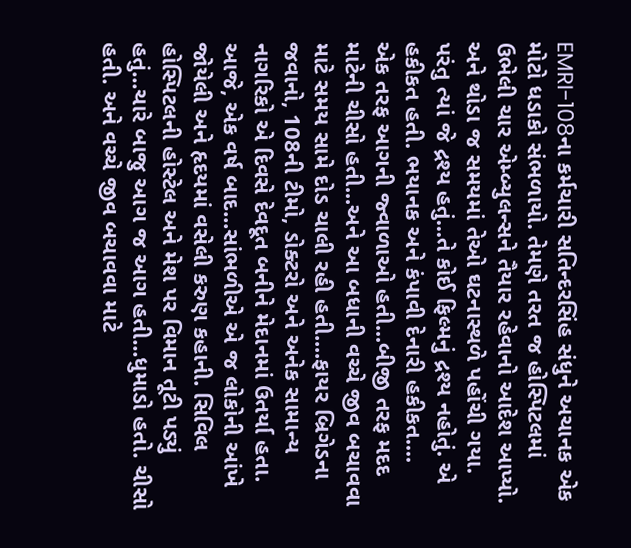EMRI-108ના કર્મચારી સતિન્દરસિંહ સંધુને અચાનક એક મોટો ધડાકો સંભળાયો. તેમણે તરત જ હોસ્પિટલમાં ઉભેલી ચાર એમ્બ્યુલન્સને તૈયાર રહેવાનો આદેશ આપ્યો. અને થોડા જ સમયમાં તેઓ ઘટનાસ્થળે પહોંચી ગયા. પરંતુ ત્યાં જે દ્રશ્ય હતું...તે કોઈ ફિલ્મનું દ્રશ્ય નહોતું. એ હકીકત હતી. ભયાનક અને કંપાવી દેનારી હકીકત....
એક તરફ આગની જ્વાળાઓ હતી...બીજી તરફ મદદ માટેની ચીસો હતી...અને આ બધાની વચ્ચે જીવ બચાવવા માટે સમય સામે દોડ ચાલી રહી હતી....ફાયર બ્રિગેડના જવાનો, 108ની ટીમો, ડોક્ટરો અને અનેક સામાન્ય નાગરિકો એ દિવસે દેવદૂત બનીને મેદાનમાં ઉતર્યા હતા. આજે, એક વર્ષ બાદ...સાંભળીએ એ જ લોકોની આંખે જોયેલી અને હૃદયમાં વસેલી કરુણ કહાની. સિવિલ હોસ્પિટલની હોસ્ટેલ અને મેશ પર વિમાન તૂટી પડ્યું હતું...ચારે બાજુ આગ જ આગ હતી...ધુમાડો હતો. ચીસો હતી. અને વચ્ચે જીવ બચાવવા માટે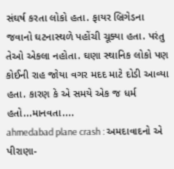સંઘર્ષ કરતા લોકો હતા. ફાયર બ્રિગેડના જવાનો ઘટનાસ્થળે પહોંચી ચૂક્યા હતા. પરંતુ તેઓ એકલા નહોતા. ઘણા સ્થાનિક લોકો પણ કોઈની રાહ જોયા વગર મદદ માટે દોડી આવ્યા હતા. કારણ કે એ સમયે એક જ ધર્મ હતો...માનવતા....
ahmedabad plane crash : અમદાવાદનો એ પીરાણા-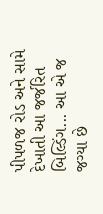પીપળજ રોડ અને સામે દેખાતી આ જર્જરિત બિલ્ડિંગ... આ એ જ જગ્યા છે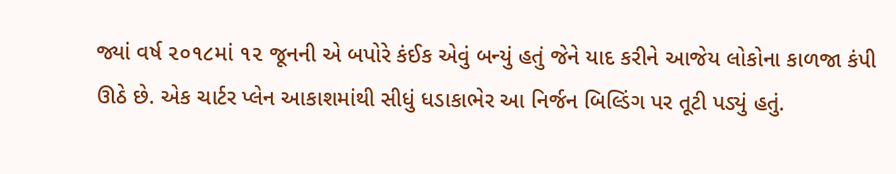જ્યાં વર્ષ ૨૦૧૮માં ૧૨ જૂનની એ બપોરે કંઈક એવું બન્યું હતું જેને યાદ કરીને આજેય લોકોના કાળજા કંપી ઊઠે છે. એક ચાર્ટર પ્લેન આકાશમાંથી સીધું ધડાકાભેર આ નિર્જન બિલ્ડિંગ પર તૂટી પડ્યું હતું.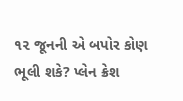૧૨ જૂનની એ બપોર કોણ ભૂલી શકે? પ્લેન ક્રેશ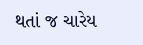થતાં જ ચારેય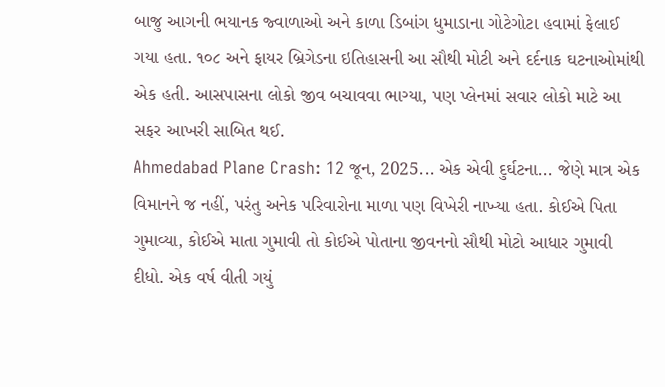બાજુ આગની ભયાનક જ્વાળાઓ અને કાળા ડિબાંગ ધુમાડાના ગોટેગોટા હવામાં ફેલાઈ ગયા હતા. ૧૦૮ અને ફાયર બ્રિગેડના ઇતિહાસની આ સૌથી મોટી અને દર્દનાક ઘટનાઓમાંથી એક હતી. આસપાસના લોકો જીવ બચાવવા ભાગ્યા, પણ પ્લેનમાં સવાર લોકો માટે આ સફર આખરી સાબિત થઈ.
Ahmedabad Plane Crash: 12 જૂન, 2025... એક એવી દુર્ઘટના... જેણે માત્ર એક વિમાનને જ નહીં, પરંતુ અનેક પરિવારોના માળા પણ વિખેરી નાખ્યા હતા. કોઈએ પિતા ગુમાવ્યા, કોઈએ માતા ગુમાવી તો કોઈએ પોતાના જીવનનો સૌથી મોટો આધાર ગુમાવી દીધો. એક વર્ષ વીતી ગયું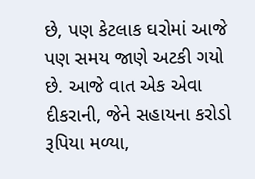છે, પણ કેટલાક ઘરોમાં આજે પણ સમય જાણે અટકી ગયો છે. આજે વાત એક એવા દીકરાની, જેને સહાયના કરોડો રૂપિયા મળ્યા,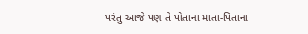પરંતુ આજે પણ તે પોતાના માતા-પિતાના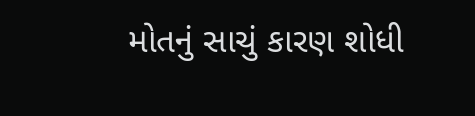મોતનું સાચું કારણ શોધી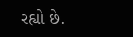રહ્યો છે.